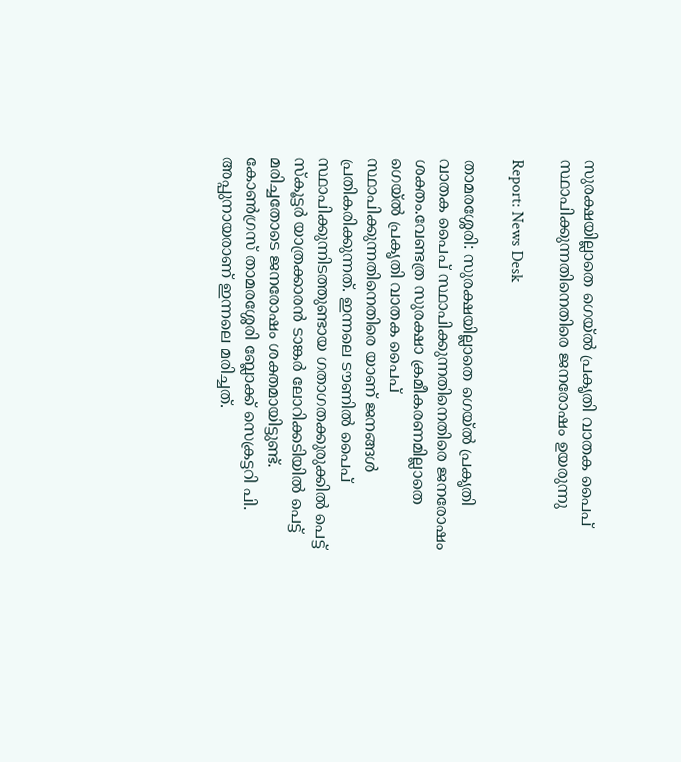സുരക്ഷയില്ലാതെ ഗെയ്ൽ പ്രകൃതി വാതക പൈപ് സ്ഥാപിക്കുന്നതിനെതിരെ ജനരോഷം ഉയരുന്നു

Report: News Desk

താമരശ്ശേരി: സുരക്ഷയില്ലാതെ ഗെയ്ൽ പ്രകൃതി വാതക പൈപ് സ്ഥാപിക്കുന്നതിനെതിരെ ജനരോഷം ശക്തം.വേണ്ടത്ര സുരക്ഷാ ക്രമീകരണമില്ലാതെ ഗെയ്ൽ പ്രകൃതി വാതക പൈപ് സ്ഥാപിക്കുന്നതിനെതിരെ യാണ് ജനങ്ങൾ പ്രതികരിക്കുന്നത്. ഇന്നലെ ടൗണിൽ പൈപ് സ്ഥാപിക്കുന്നിടത്തുണ്ടായ ഗതാഗതക്കുരുക്കിൽ പെട്ട് സ്കൂട്ടർ യാത്രക്കാരൻ ടാങ്കർ ലോറിക്കടിയിൽ പെട്ട് മരിച്ചതോടെ ജനരോഷം ശക്തമായിട്ടുണ്ട്. കോൺഗ്രസ് താമരശ്ശേരി ബ്ലോക്ക് സെക്രട്ടറി പി. അപ്പുനായരാണ് ഇന്നലെ മരിച്ചത്.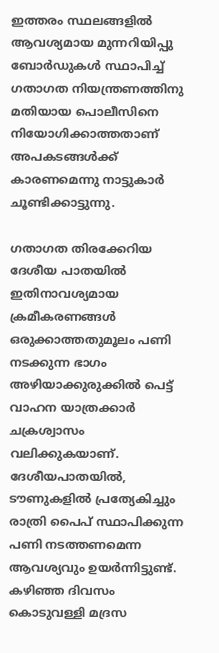ഇത്തരം സ്ഥലങ്ങളിൽ ആവശ്യമായ മുന്നറിയിപ്പു ബോർഡുകൾ സ്ഥാപിച്ച് ഗതാഗത നിയന്ത്രണത്തിനു മതിയായ പൊലീസിനെ നിയോഗിക്കാത്തതാണ് അപകടങ്ങൾക്ക് കാരണമെന്നു നാട്ടുകാർ ചൂണ്ടിക്കാട്ടുന്നു.

ഗതാഗത തിരക്കേറിയ ദേശീയ പാതയിൽ ഇതിനാവശ്യമായ ക്രമീകരണങ്ങൾ ഒരുക്കാത്തതുമൂലം പണി നടക്കുന്ന ഭാഗം അഴിയാക്കുരുക്കിൽ പെട്ട് വാഹന യാത്രക്കാർ ചക്രശ്വാസം വലിക്കുകയാണ്. ദേശീയപാതയിൽ, ടൗണുകളിൽ പ്രത്യേകിച്ചും രാത്രി പൈപ് സ്ഥാപിക്കുന്ന പണി നടത്തണമെന്ന ആവശ്യവും ഉയർന്നിട്ടുണ്ട്. കഴിഞ്ഞ ദിവസം കൊടുവള്ളി മദ്രസ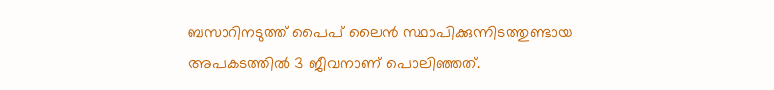ബസാറിനടുത്ത് പൈപ് ലൈൻ സ്ഥാപിക്കുന്നിടത്തുണ്ടായ അപകടത്തിൽ 3 ജീവനാണ് പൊലിഞ്ഞത്.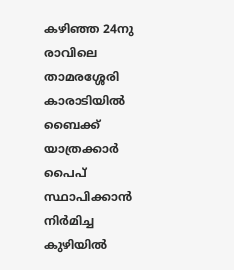കഴിഞ്ഞ 24നു രാവിലെ താമരശ്ശേരി കാരാടിയിൽ ബൈക്ക് യാത്രക്കാർ പൈപ് സ്ഥാപിക്കാൻ നിർമിച്ച കുഴിയിൽ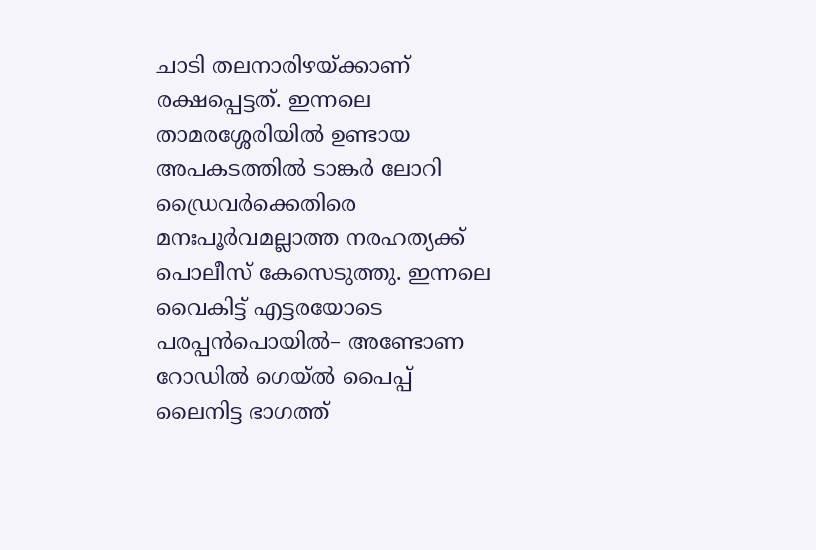ചാടി തലനാരിഴയ്ക്കാണ് രക്ഷപ്പെട്ടത്. ഇന്നലെ താമരശ്ശേരിയിൽ ഉണ്ടായ അപകടത്തിൽ ടാങ്കർ ലോറി ഡ്രൈവർക്കെതിരെ മനഃപൂർവമല്ലാത്ത നരഹത്യക്ക് പൊലീസ് കേസെടുത്തു. ഇന്നലെ വൈകിട്ട് എട്ടരയോടെ പരപ്പൻപൊയിൽ– അണ്ടോണ റോഡിൽ ഗെയ്‌ൽ പൈപ്പ് ലൈനിട്ട ഭാഗത്ത്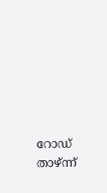റോഡ് താഴ്ന്ന്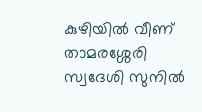കുഴിയിൽ വീണ് താമരശ്ശേരി സ്വദേശി സുനിൽ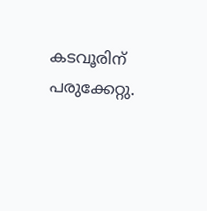കടവൂരിന് പരുക്കേറ്റു.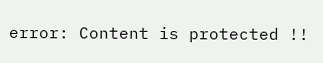error: Content is protected !!